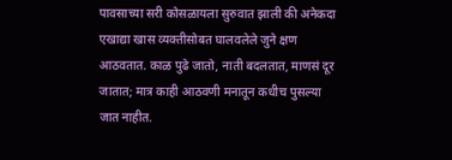पावसाच्या सरी कोसळायला सुरुवात झाली की अनेकदा एखाद्या खास व्यक्तीसोबत घालवलेले जुने क्षण आठवतात. काळ पुढे जातो, नाती बदलतात, माणसं दूर जातात; मात्र काही आठवणी मनातून कधीच पुसल्या जात नाहीत.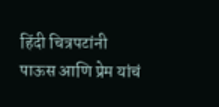हिंदी चित्रपटांनी पाऊस आणि प्रेम यांचं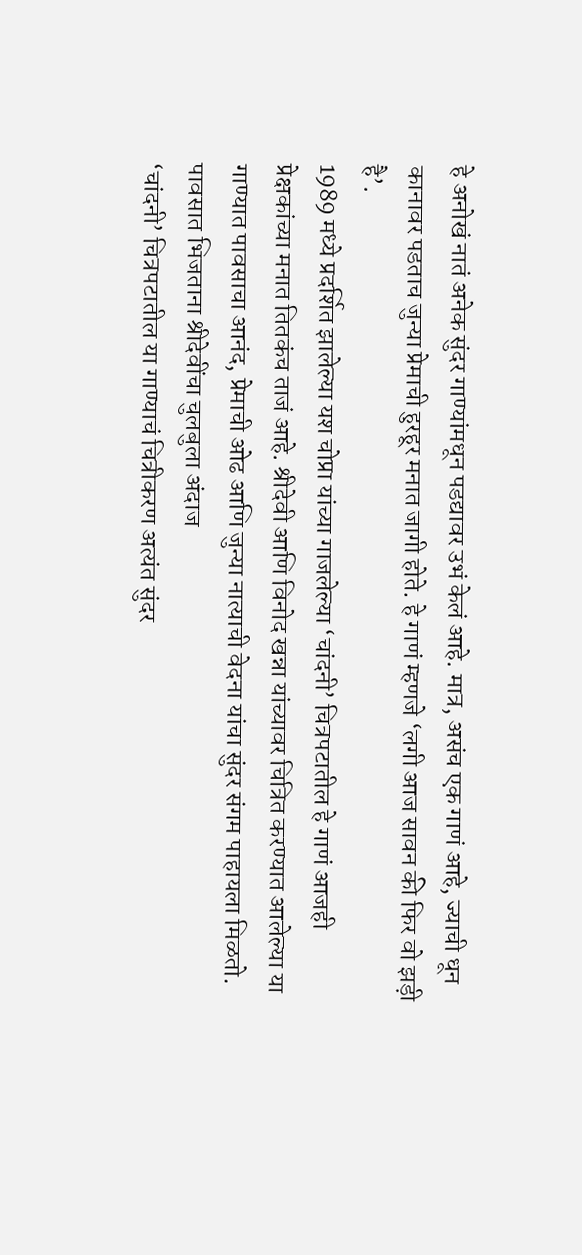हे अनोखं नातं अनेक सुंदर गाण्यांमधून पडद्यावर उभं केलं आहे. मात्र, असंच एक गाणं आहे, ज्याची धून कानावर पडताच जुन्या प्रेमाची हुरहूर मनात जागी होते. हे गाणं म्हणजे ‘लगी आज सावन की फिर वो झड़ी है’.
1989 मध्ये प्रदर्शित झालेल्या यश चोप्रा यांच्या गाजलेल्या ‘चांदनी’ चित्रपटातील हे गाणं आजही प्रेक्षकांच्या मनात तितकंच ताजं आहे. श्रीदेवी आणि विनोद खन्ना यांच्यावर चित्रित करण्यात आलेल्या या गाण्यात पावसाचा आनंद, प्रेमाची ओढ आणि जुन्या नात्याची वेदना यांचा सुंदर संगम पाहायला मिळतो.
पावसात भिजताना श्रीदेवींचा चुलबुला अंदाज
‘चांदनी’ चित्रपटातील या गाण्याचं चित्रीकरण अत्यंत सुंदर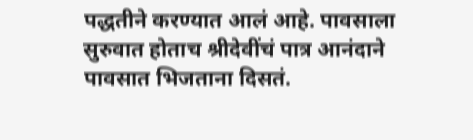पद्धतीने करण्यात आलं आहे. पावसाला सुरुवात होताच श्रीदेवींचं पात्र आनंदाने पावसात भिजताना दिसतं.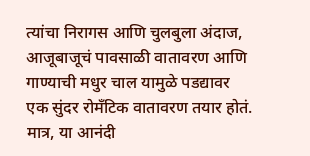त्यांचा निरागस आणि चुलबुला अंदाज, आजूबाजूचं पावसाळी वातावरण आणि गाण्याची मधुर चाल यामुळे पडद्यावर एक सुंदर रोमँटिक वातावरण तयार होतं.
मात्र, या आनंदी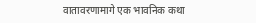वातावरणामागे एक भावनिक कथा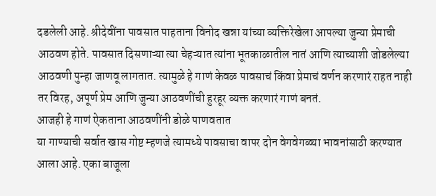दडलेली आहे. श्रीदेवींना पावसात पाहताना विनोद खन्ना यांच्या व्यक्तिरेखेला आपल्या जुन्या प्रेमाची आठवण होते. पावसात दिसणाऱ्या त्या चेहऱ्यात त्यांना भूतकाळातील नातं आणि त्याच्याशी जोडलेल्या आठवणी पुन्हा जाणवू लागतात. त्यामुळे हे गाणं केवळ पावसाचं किंवा प्रेमाचं वर्णन करणारं राहत नाही तर विरह, अपूर्ण प्रेम आणि जुन्या आठवणींची हुरहूर व्यक्त करणारं गाणं बनतं.
आजही हे गाणं ऐकताना आठवणींनी डोळे पाणवतात
या गाण्याची सर्वात खास गोष्ट म्हणजे त्यामध्ये पावसाचा वापर दोन वेगवेगळ्या भावनांसाठी करण्यात आला आहे. एका बाजूला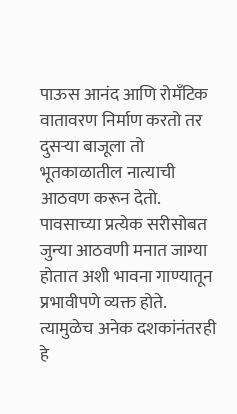पाऊस आनंद आणि रोमँटिक वातावरण निर्माण करतो तर दुसऱ्या बाजूला तो भूतकाळातील नात्याची आठवण करून देतो.
पावसाच्या प्रत्येक सरीसोबत जुन्या आठवणी मनात जाग्या होतात अशी भावना गाण्यातून प्रभावीपणे व्यक्त होते. त्यामुळेच अनेक दशकांनंतरही हे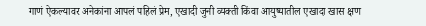गाणं ऐकल्यावर अनेकांना आपलं पहिलं प्रेम, एखादी जुनी व्यक्ती किंवा आयुष्यातील एखादा खास क्षण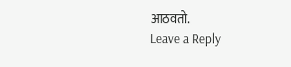आठवतो.
Leave a Reply